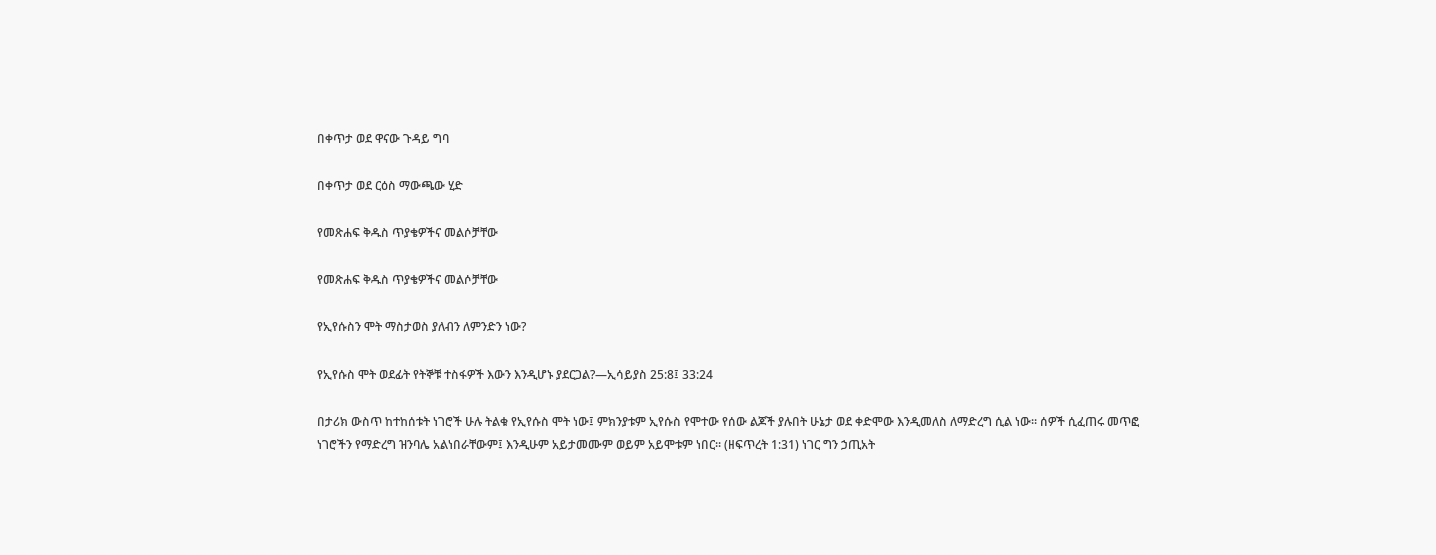በቀጥታ ወደ ዋናው ጉዳይ ግባ

በቀጥታ ወደ ርዕስ ማውጫው ሂድ

የመጽሐፍ ቅዱስ ጥያቄዎችና መልሶቻቸው

የመጽሐፍ ቅዱስ ጥያቄዎችና መልሶቻቸው

የኢየሱስን ሞት ማስታወስ ያለብን ለምንድን ነው?

የኢየሱስ ሞት ወደፊት የትኞቹ ተስፋዎች እውን እንዲሆኑ ያደርጋል?—ኢሳይያስ 25:8፤ 33:24

በታሪክ ውስጥ ከተከሰቱት ነገሮች ሁሉ ትልቁ የኢየሱስ ሞት ነው፤ ምክንያቱም ኢየሱስ የሞተው የሰው ልጆች ያሉበት ሁኔታ ወደ ቀድሞው እንዲመለስ ለማድረግ ሲል ነው። ሰዎች ሲፈጠሩ መጥፎ ነገሮችን የማድረግ ዝንባሌ አልነበራቸውም፤ እንዲሁም አይታመሙም ወይም አይሞቱም ነበር። (ዘፍጥረት 1:31) ነገር ግን ኃጢአት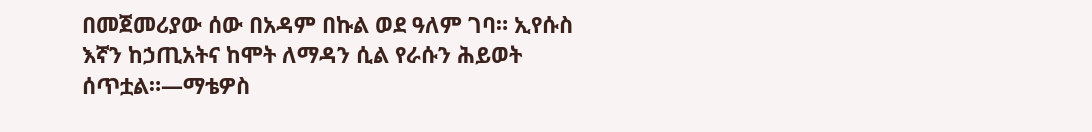በመጀመሪያው ሰው በአዳም በኩል ወደ ዓለም ገባ። ኢየሱስ እኛን ከኃጢአትና ከሞት ለማዳን ሲል የራሱን ሕይወት ሰጥቷል።—ማቴዎስ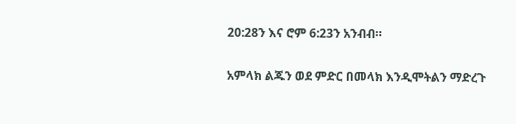20:28ን እና ሮም 6:23ን አንብብ።

አምላክ ልጁን ወደ ምድር በመላክ እንዲሞትልን ማድረጉ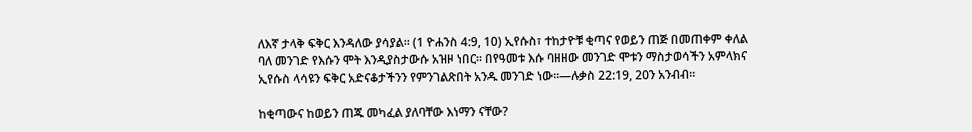ለእኛ ታላቅ ፍቅር እንዳለው ያሳያል። (1 ዮሐንስ 4:9, 10) ኢየሱስ፣ ተከታዮቹ ቂጣና የወይን ጠጅ በመጠቀም ቀለል ባለ መንገድ የእሱን ሞት እንዲያስታውሱ አዝዞ ነበር። በየዓመቱ እሱ ባዘዘው መንገድ ሞቱን ማስታወሳችን አምላክና ኢየሱስ ላሳዩን ፍቅር አድናቆታችንን የምንገልጽበት አንዱ መንገድ ነው።—ሉቃስ 22:19, 20ን አንብብ።

ከቂጣውና ከወይን ጠጁ መካፈል ያለባቸው እነማን ናቸው?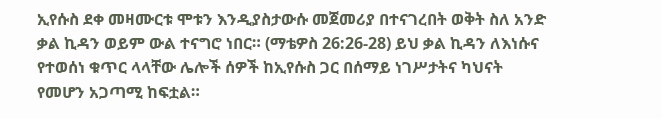ኢየሱስ ደቀ መዛሙርቱ ሞቱን እንዲያስታውሱ መጀመሪያ በተናገረበት ወቅት ስለ አንድ ቃል ኪዳን ወይም ውል ተናግሮ ነበር። (ማቴዎስ 26:26-28) ይህ ቃል ኪዳን ለእነሱና የተወሰነ ቁጥር ላላቸው ሌሎች ሰዎች ከኢየሱስ ጋር በሰማይ ነገሥታትና ካህናት የመሆን አጋጣሚ ከፍቷል።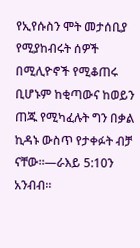የኢየሱስን ሞት መታሰቢያ የሚያከብሩት ሰዎች በሚሊዮኖች የሚቆጠሩ ቢሆኑም ከቂጣውና ከወይን ጠጁ የሚካፈሉት ግን በቃል ኪዳኑ ውስጥ የታቀፉት ብቻ ናቸው።—ራእይ 5:10ን አንብብ።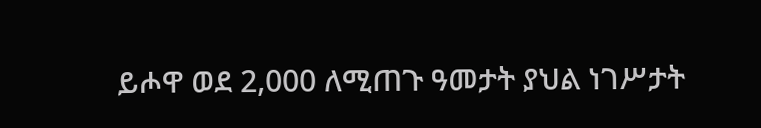ይሖዋ ወደ 2,000 ለሚጠጉ ዓመታት ያህል ነገሥታት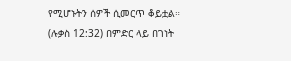የሚሆኑትን ሰዎች ሲመርጥ ቆይቷል። (ሉቃስ 12:32) በምድር ላይ በገነት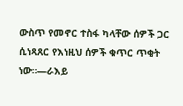ውስጥ የመኖር ተስፋ ካላቸው ሰዎች ጋር ሲነጻጸር የእነዚህ ሰዎች ቁጥር ጥቂት ነው።—ራእይ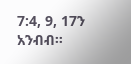7:4, 9, 17ን አንብብ።